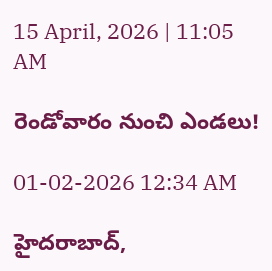15 April, 2026 | 11:05 AM

రెండోవారం నుంచి ఎండలు!

01-02-2026 12:34 AM

హైదరాబాద్,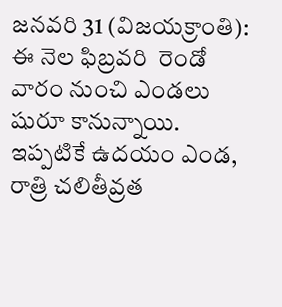జనవరి 31 (విజయక్రాంతి): ఈ నెల ఫిబ్రవరి  రెండో వారం నుంచి ఎండలు షురూ కానున్నాయి. ఇప్పటికే ఉదయం ఎండ, రాత్రి చలితీవ్రత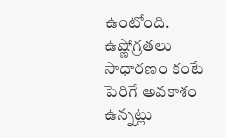ఉంటోంది.  ఉష్ణోగ్రతలు సాధారణం కంటే పెరిగే అవకాశం ఉన్నట్లు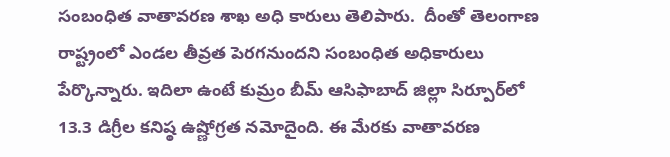సంబంధిత వాతావరణ శాఖ అధి కారులు తెలిపారు.  దీంతో తెలంగాణ రాష్ట్రంలో ఎండల తీవ్రత పెరగనుందని సంబంధిత అధికారులు పేర్కొన్నారు. ఇదిలా ఉంటే కుమ్రం బీమ్ ఆసిఫాబాద్ జిల్లా సిర్పూర్‌లో 13.3 డిగ్రీల కనిష్ఠ ఉష్ణోగ్రత నమోదైంది. ఈ మేరకు వాతావరణ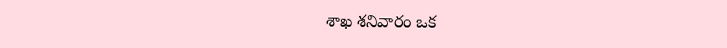శాఖ శనివారం ఒక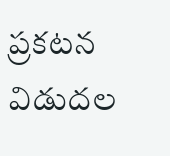ప్రకటన విడుదల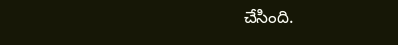చేసింది.